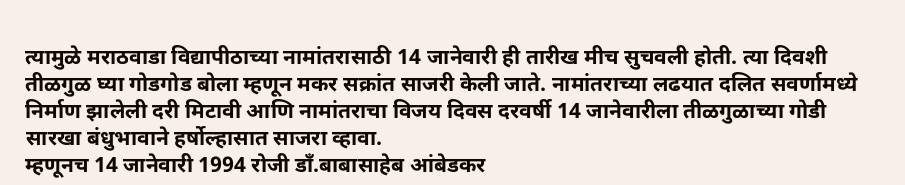त्यामुळे मराठवाडा विद्यापीठाच्या नामांतरासाठी 14 जानेवारी ही तारीख मीच सुचवली होती. त्या दिवशी तीळगुळ घ्या गोडगोड बोला म्हणून मकर सक्रांत साजरी केली जाते. नामांतराच्या लढयात दलित सवर्णामध्ये निर्माण झालेली दरी मिटावी आणि नामांतराचा विजय दिवस दरवर्षी 14 जानेवारीला तीळगुळाच्या गोडी सारखा बंधुभावाने हर्षोल्हासात साजरा व्हावा.
म्हणूनच 14 जानेवारी 1994 रोजी डाँ.बाबासाहेब आंबेडकर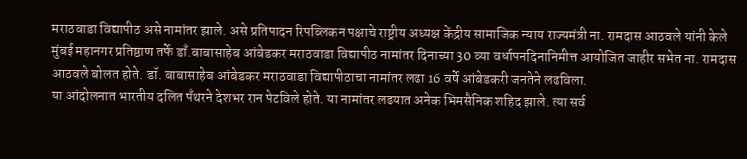मराठवाडा विद्यापीठ असे नामांतर झाले. असे प्रतिपादन रिपब्लिकन पक्षाचे राष्ट्रीय अध्यक्ष केंद्रीय सामाजिक न्याय राज्यमंत्री ना. रामदास आठवले यांनी केले
मुंबई महानगर प्रतिष्ठाण तर्फे डाँ.बाबासाहेब आंबेडकर मराठवाडा विद्यापीठ नामांतर दिनाच्या 30 व्या वर्धापनदिनानिमीत्त आयोजित जाहीर सभेत ना. रामदास आठवले बोलत होते. डॉ. बाबासाहेब आंबेडकर मराठवाडा विद्यापीठाचा नामांतर लढा 16 वर्षे आंबेडकरी जनतेने लढविला.
या आंदोलनात भारतीय दलित पँथरने देशभर रान पेटविले होते. या नामांतर लढयात अनेक भिमसैनिक शहिद झाले. त्या सर्व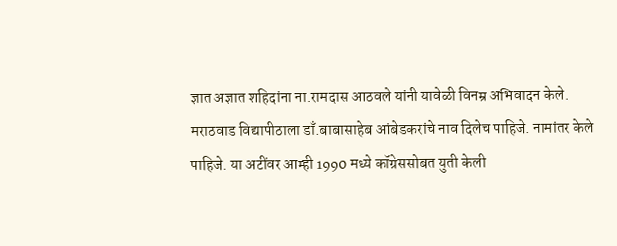ज्ञात अज्ञात शहिदांना ना.रामदास आठवले यांनी यावेळी विनम्र अभिवादन केले.
मराठवाड विद्यापीठाला डाँ.बाबासाहेब आंबेडकरांचे नाव दिलेच पाहिजे. नामांतर केले पाहिजे. या अटींवर आम्ही 1990 मध्ये कॉग्रेससोबत युती केली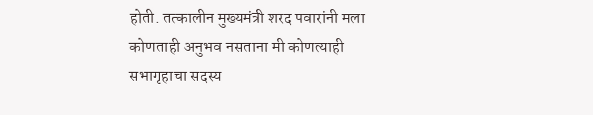होती. तत्कालीन मुख्यमंत्री शरद पवारांनी मला कोणताही अनुभव नसताना मी कोणत्याही सभागृहाचा सदस्य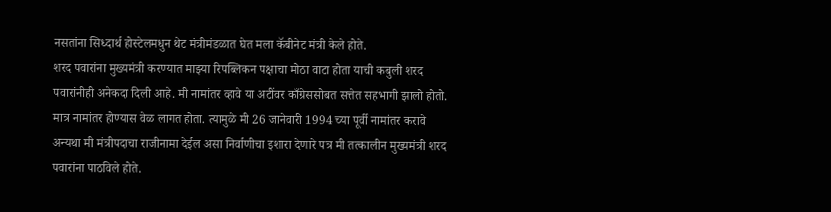नसतांना सिध्दार्थ होस्टेलमधुन थेट मंत्रीमंडळात घेत मला कॅबीनेट मंत्री केले होते.
शरद पवारांना मुख्यमंत्री करण्यात माझ्या रिपब्लिकन पक्षाचा मोठा वाटा होता याची कबुली शरद पवारांनीही अनेकदा दिली आहे. मी नामांतर व्हावे या अटींवर काँग्रेससोबत सत्तेत सहभागी झालो होतो. मात्र नामांतर होण्यास वेळ लागत होता. त्यामुळे मी 26 जानेवारी 1994 च्या पूर्वी नामांतर करावे अन्यथा मी मंत्रीपदाचा राजीनामा देईल असा निर्वाणीचा इशारा देणारे पत्र मी तत्कालीन मुख्यमंत्री शरद पवारांना पाठविले होते.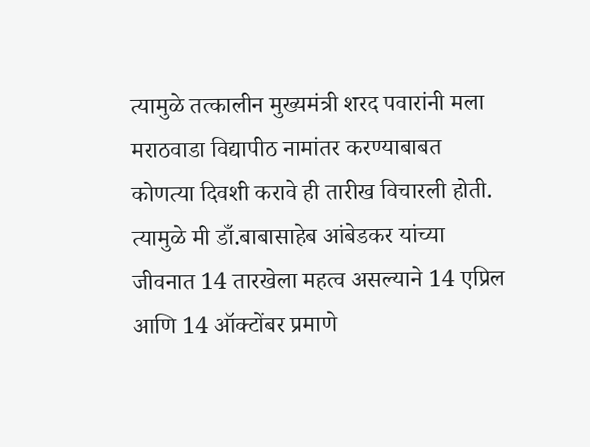त्यामुळे तत्कालीन मुख्यमंत्री शरद पवारांनी मला मराठवाडा विद्यापीठ नामांतर करण्याबाबत कोणत्या दिवशी करावे ही तारीख विचारली होती. त्यामुळे मी डाँ.बाबासाहेब आंबेडकर यांच्या जीवनात 14 तारखेला महत्व असल्याने 14 एप्रिल आणि 14 ऑक्टोंबर प्रमाणे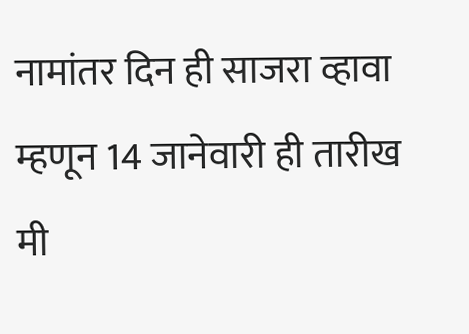नामांतर दिन ही साजरा व्हावा म्हणून 14 जानेवारी ही तारीख मी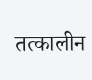तत्कालीन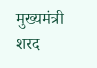मुख्यमंत्री शरद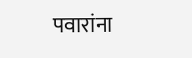पवारांना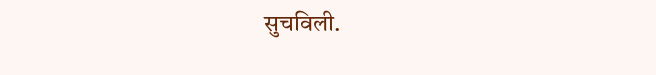सुचविली.